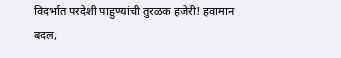विदर्भात परदेशी पाहुण्यांची तुरळक हजेरी! हवामान बदल,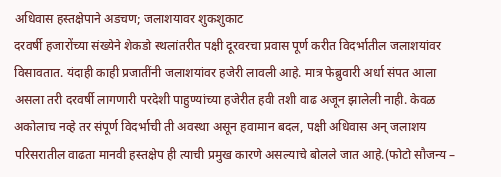अधिवास हस्तक्षेपाने अडचण; जलाशयावर शुकशुकाट
दरवर्षी हजारोंच्या संख्येने शेकडो स्थलांतरीत पक्षी दूरवरचा प्रवास पूर्ण करीत विदर्भातील जलाशयांवर विसावतात. यंदाही काही प्रजातींनी जलाशयांवर हजेरी लावली आहे. मात्र फेब्रुवारी अर्धा संपत आला असला तरी दरवर्षी लागणारी परदेशी पाहुण्यांच्या हजेरीत हवी तशी वाढ अजून झालेली नाही. केवळ अकोलाच नव्हे तर संपूर्ण विदर्भाची ती अवस्था असून हवामान बदल, पक्षी अधिवास अन् जलाशय परिसरातील वाढता मानवी हस्तक्षेप ही त्याची प्रमुख कारणे असल्याचे बोलले जात आहे.(फोटो सौजन्य –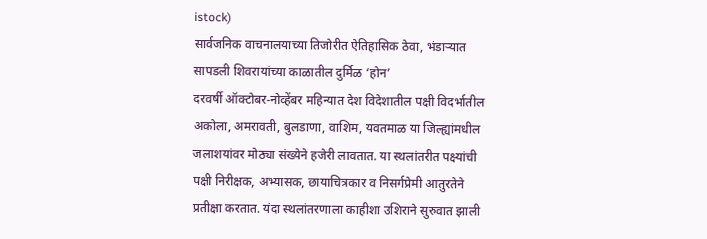istock)
सार्वजनिक वाचनालयाच्या तिजोरीत ऐतिहासिक ठेवा, भंडाऱ्यात सापडली शिवरायांच्या काळातील दुर्मिळ ‘होन’
दरवर्षी ऑक्टोबर-नोव्हेंबर महिन्यात देश विदेशातील पक्षी विदर्भातील अकोला, अमरावती, बुलडाणा, वाशिम, यवतमाळ या जिल्ह्यांमधील जलाशयांवर मोठ्या संख्येने हजेरी लावतात. या स्थलांतरीत पक्ष्यांची पक्षी निरीक्षक, अभ्यासक, छायाचित्रकार व निसर्गप्रेमी आतुरतेने प्रतीक्षा करतात. यंदा स्थलांतरणाला काहीशा उशिराने सुरुवात झाली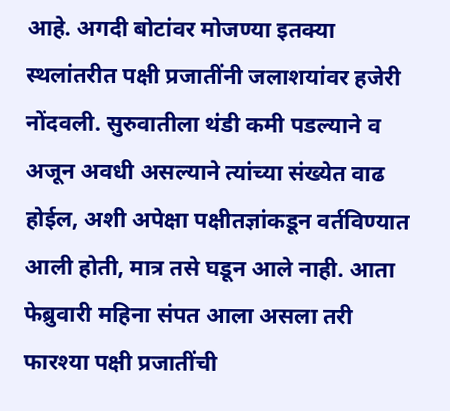आहे. अगदी बोटांवर मोजण्या इतक्या स्थलांतरीत पक्षी प्रजातींनी जलाशयांवर हजेरी नोंदवली. सुरुवातीला थंडी कमी पडल्याने व अजून अवधी असल्याने त्यांच्या संख्येत वाढ होईल, अशी अपेक्षा पक्षीतज्ञांकडून वर्तविण्यात आली होती, मात्र तसे घडून आले नाही. आता फेब्रुवारी महिना संपत आला असला तरी फारश्या पक्षी प्रजातींची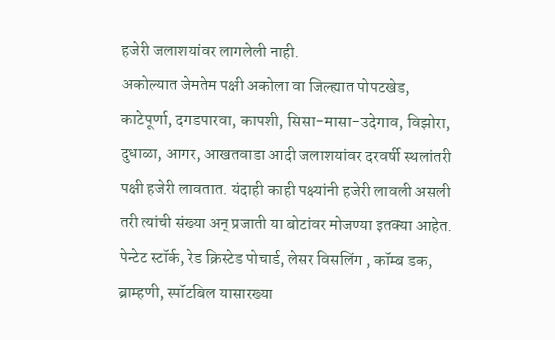हजेरी जलाशयांवर लागलेली नाही.
अकोल्यात जेमतेम पक्षी अकोला वा जिल्ह्यात पोपटखेड, काटेपूर्णा, दगडपारवा, कापशी, सिसा-मासा-उदेगाव, विझोरा, दुधाळा, आगर, आखतवाडा आदी जलाशयांवर दरवर्षी स्थलांतरी पक्षी हजेरी लावतात. यंदाही काही पक्ष्यांनी हजेरी लावली असली तरी त्यांची संख्या अन् प्रजाती या बोटांवर मोजण्या इतक्या आहेत. पेन्टेट स्टॉर्क, रेड क्रिस्टेड पोचार्ड, लेसर विसलिंग , कॉम्ब डक, ब्राम्हणी, स्पॉटबिल यासारख्या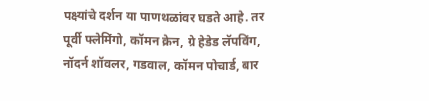पक्ष्यांचे दर्शन या पाणथळांवर घडते आहे. तर पूर्वी फ्लेमिंगो, कॉमन क्रेन, ग्रे हेडेड लॅपविंग, नॉदर्न शॉवलर, गडवाल, कॉमन पोचार्ड, बार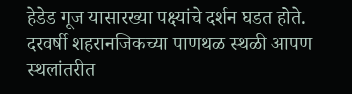हेडेड गूज यासारख्या पक्ष्यांचे दर्शन घडत होते.
दरवर्षी शहरानजिकच्या पाणथळ स्थळी आपण स्थलांतरीत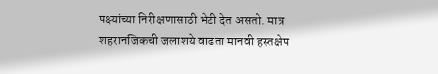पक्ष्यांच्या निरीक्षणासाठी भेटी देत असतो. मात्र शहरानजिकची जलाशये वाढता मानवी हस्तक्षेप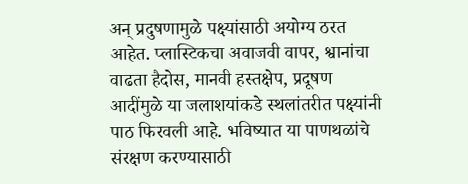अन् प्रदुषणामुळे पक्ष्यांसाठी अयोग्य ठरत आहेत. प्लास्टिकचा अवाजवी वापर, श्वानांचा वाढता हैदोस, मानवी हस्तक्षेप, प्रदूषण आदींमुळे या जलाशयांकडे स्थलांतरीत पक्ष्यांनी पाठ फिरवली आहे. भविष्यात या पाणथळांचे संरक्षण करण्यासाठी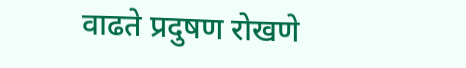वाढते प्रदुषण रोखणे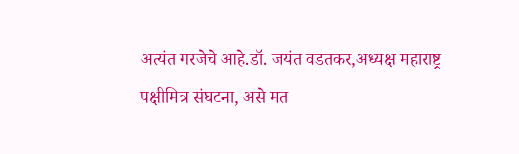अत्यंत गरजेचे आहे.डॉ. जयंत वडतकर,अध्यक्ष महाराष्ट्र पक्षीमित्र संघटना, असे मत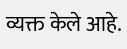व्यक्त केले आहे.